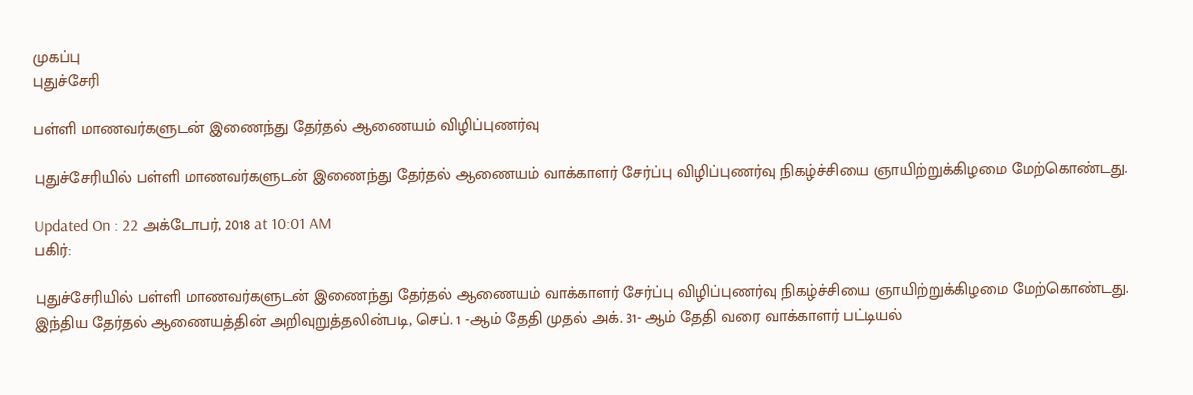முகப்பு
புதுச்சேரி

பள்ளி மாணவர்களுடன் இணைந்து தேர்தல் ஆணையம் விழிப்புணர்வு

புதுச்சேரியில் பள்ளி மாணவர்களுடன் இணைந்து தேர்தல் ஆணையம் வாக்காளர் சேர்ப்பு விழிப்புணர்வு நிகழ்ச்சியை ஞாயிற்றுக்கிழமை மேற்கொண்டது.

Updated On : 22 அக்டோபர், 2018 at 10:01 AM
பகிர்:

புதுச்சேரியில் பள்ளி மாணவர்களுடன் இணைந்து தேர்தல் ஆணையம் வாக்காளர் சேர்ப்பு விழிப்புணர்வு நிகழ்ச்சியை ஞாயிற்றுக்கிழமை மேற்கொண்டது.
இந்திய தேர்தல் ஆணையத்தின் அறிவுறுத்தலின்படி, செப். 1 -ஆம் தேதி முதல் அக். 31- ஆம் தேதி வரை வாக்காளர் பட்டியல்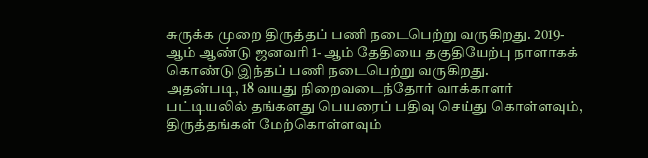சுருக்க முறை திருத்தப் பணி நடைபெற்று வருகிறது. 2019- ஆம் ஆண்டு ஜனவரி 1- ஆம் தேதியை தகுதியேற்பு நாளாகக் கொண்டு இந்தப் பணி நடைபெற்று வருகிறது.
அதன்படி, 18 வயது நிறைவடைந்தோர் வாக்காளர் பட்டியலில் தங்களது பெயரைப் பதிவு செய்து கொள்ளவும், திருத்தங்கள் மேற்கொள்ளவும்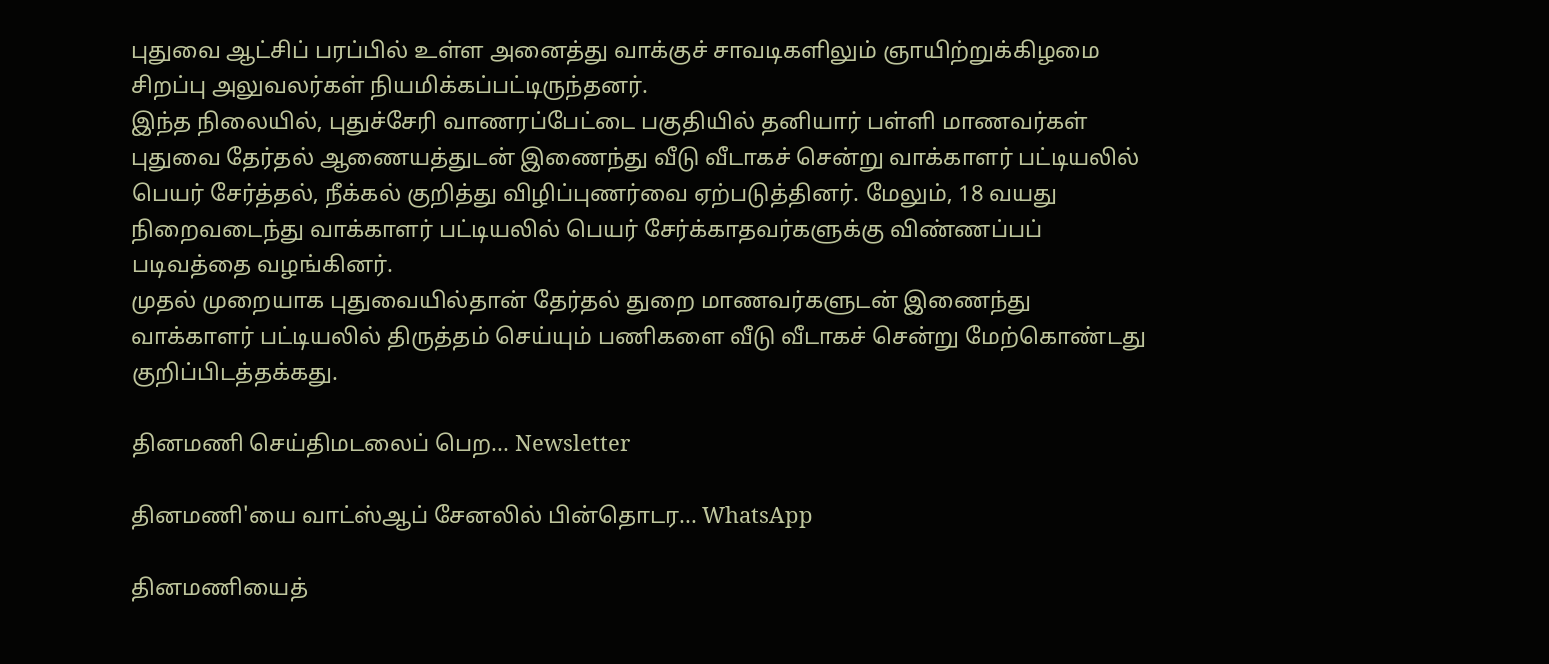புதுவை ஆட்சிப் பரப்பில் உள்ள அனைத்து வாக்குச் சாவடிகளிலும் ஞாயிற்றுக்கிழமை சிறப்பு அலுவலர்கள் நியமிக்கப்பட்டிருந்தனர்.
இந்த நிலையில், புதுச்சேரி வாணரப்பேட்டை பகுதியில் தனியார் பள்ளி மாணவர்கள் புதுவை தேர்தல் ஆணையத்துடன் இணைந்து வீடு வீடாகச் சென்று வாக்காளர் பட்டியலில் பெயர் சேர்த்தல், நீக்கல் குறித்து விழிப்புணர்வை ஏற்படுத்தினர். மேலும், 18 வயது நிறைவடைந்து வாக்காளர் பட்டியலில் பெயர் சேர்க்காதவர்களுக்கு விண்ணப்பப் படிவத்தை வழங்கினர்.
முதல் முறையாக புதுவையில்தான் தேர்தல் துறை மாணவர்களுடன் இணைந்து வாக்காளர் பட்டியலில் திருத்தம் செய்யும் பணிகளை வீடு வீடாகச் சென்று மேற்கொண்டது குறிப்பிடத்தக்கது.

தினமணி செய்திமடலைப் பெற... Newsletter

தினமணி'யை வாட்ஸ்ஆப் சேனலில் பின்தொடர... WhatsApp

தினமணியைத்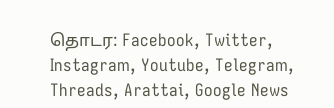தொடர: Facebook, Twitter, Instagram, Youtube, Telegram, Threads, Arattai, Google News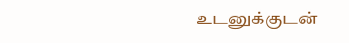உடனுக்குடன்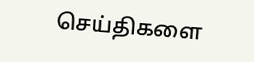செய்திகளை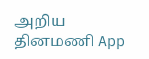அறிய தினமணி App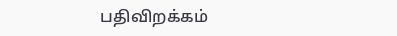பதிவிறக்கம்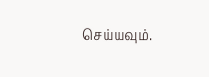செய்யவும்.